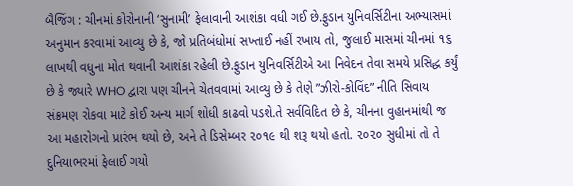બૈજિંગ : ચીનમાં કોરોનાની ‘સુનામી’ ફેલાવાની આશંકા વધી ગઈ છે.ફુડાન યુનિવર્સિટીના અભ્યાસમાં અનુમાન કરવામાં આવ્યુ છે કે, જો પ્રતિબંધોમાં સખ્તાઈ નહીં રખાય તો, જુલાઈ માસમાં ચીનમાં ૧૬ લાખથી વધુના મોત થવાની આશંકા રહેલી છે.ફુડાન યુનિવર્સિટીએ આ નિવેદન તેવા સમયે પ્રસિદ્ધ કર્યું છે કે જ્યારે WHO દ્વારા પણ ચીનને ચેતવવામાં આવ્યુ છે કે તેણે ”ઝીરો-કોવિંદ” નીતિ સિવાય સંક્રમણ રોકવા માટે કોઈ અન્ય માર્ગ શોધી કાઢવો પડશે.તે સર્વવિદિત છે કે, ચીનના વુહાનમાંથી જ આ મહારોગનો પ્રારંભ થયો છે, અને તે ડિસેમ્બર ૨૦૧૯ થી શરૂ થયો હતો. ૨૦૨૦ સુધીમાં તો તે દુનિયાભરમાં ફેલાઈ ગયો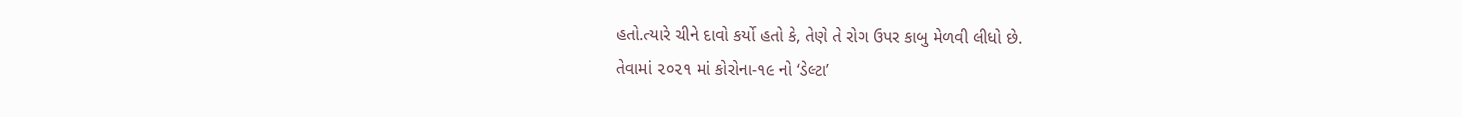હતો.ત્યારે ચીને દાવો કર્યો હતો કે, તેણે તે રોગ ઉપર કાબુ મેળવી લીધો છે.
તેવામાં ૨૦૨૧ માં કોરોના-૧૯ નો ‘ડેલ્ટા’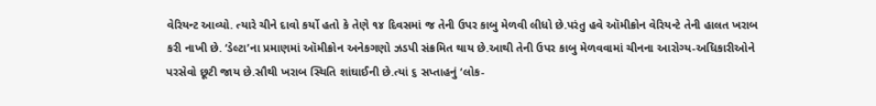વેરિયન્ટ આવ્યો. ત્યારે ચીને દાવો કર્યો હતો કે તેણે ૧૪ દિવસમાં જ તેની ઉપર કાબુ મેળવી લીધો છે.પરંતુ હવે ઑમીક્રોન વેરિયન્ટે તેની હાલત ખરાબ કરી નાખી છે. ‘ડેલ્ટા’ના પ્રમાણમાં ઑમીક્રોન અનેકગણો ઝડપી સંક્રમિત થાય છે.આથી તેની ઉપર કાબુ મેળવવામાં ચીનના આરોગ્ય-અધિકારીઓને પરસેવો છૂટી જાય છે.સૌથી ખરાબ સ્થિતિ શાંઘાઈની છે.ત્યાં ૬ સપ્તાહનું ‘લોક-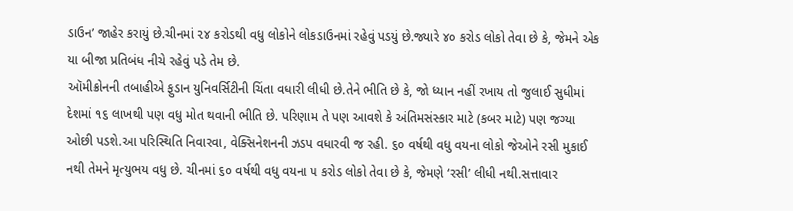ડાઉન’ જાહેર કરાયું છે.ચીનમાં ૨૪ કરોડથી વધુ લોકોને લોકડાઉનમાં રહેવું પડયું છે.જ્યારે ૪૦ કરોડ લોકો તેવા છે કે, જેમને એક યા બીજા પ્રતિબંધ નીચે રહેવું પડે તેમ છે.
ઑમીક્રોનની તબાહીએ ફુડાન યુનિવર્સિટીની ચિંતા વધારી લીધી છે.તેને ભીતિ છે કે, જો ધ્યાન નહીં રખાય તો જુલાઈ સુધીમાં દેશમાં ૧૬ લાખથી પણ વધુ મોત થવાની ભીતિ છે. પરિણામ તે પણ આવશે કે અંતિમસંસ્કાર માટે (કબર માટે) પણ જગ્યા ઓછી પડશે.આ પરિસ્થિતિ નિવારવા, વેક્સિનેશનની ઝડપ વધારવી જ રહી. ૬૦ વર્ષથી વધુ વયના લોકો જેઓને રસી મુકાઈ નથી તેમને મૃત્યુભય વધુ છે. ચીનમાં ૬૦ વર્ષથી વધુ વયના ૫ કરોડ લોકો તેવા છે કે, જેમણે ‘રસી’ લીધી નથી.સત્તાવાર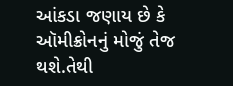આંકડા જણાય છે કે ઑમીક્રોનનું મોજું તેજ થશે.તેથી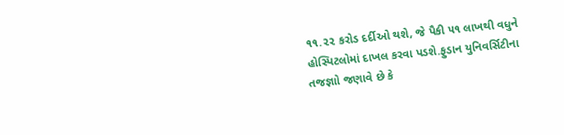૧૧.૨૨ કરોડ દર્દીઓ થશે, જે પૈકી ૫૧ લાખથી વધુને હોસ્પિટલોમાં દાખલ કરવા પડશે.ફુડાન યુનિવર્સિટીના તજજ્ઞાો જણાવે છે કે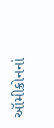ઑમીક્રોનનાં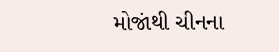મોજાંથી ચીનના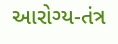આરોગ્ય-તંત્ર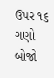ઉપર ૧૬ ગણો બોજો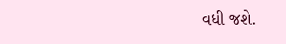વધી જશે.